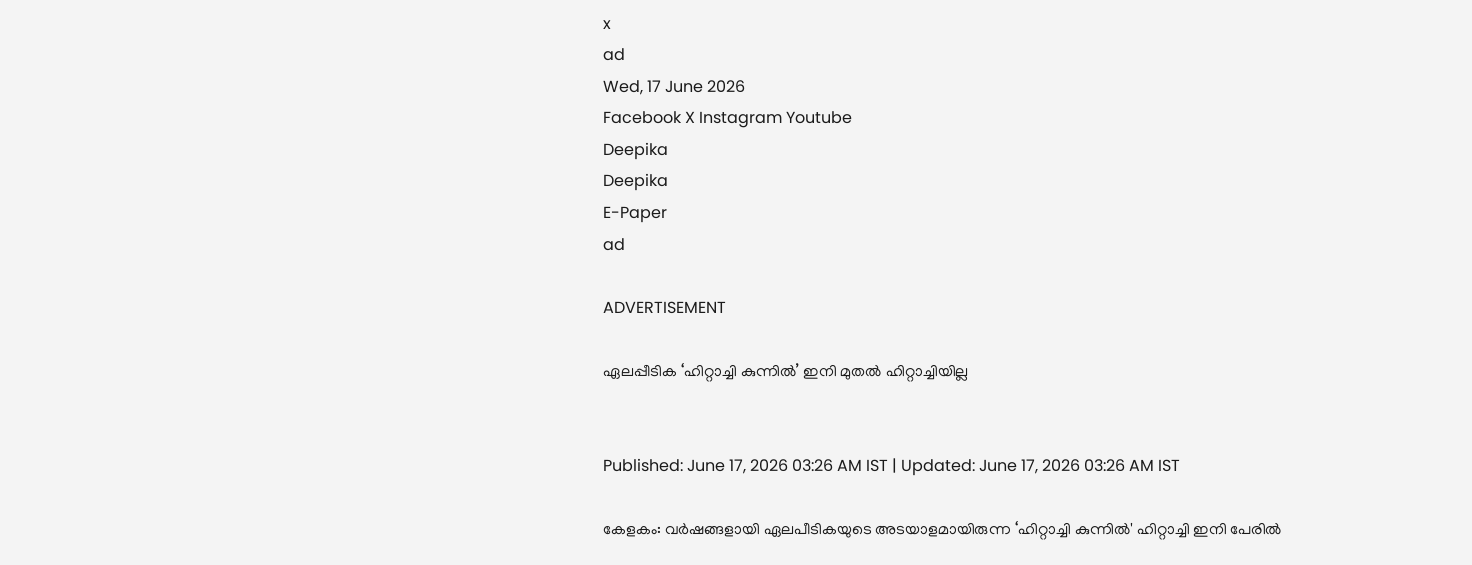x
ad
Wed, 17 June 2026
Facebook X Instagram Youtube
Deepika
Deepika
E-Paper
ad

ADVERTISEMENT

ഏലപ്പീടിക ‘ഹിറ്റാച്ചി കുന്നിൽ’ ഇനി മുതൽ ഹിറ്റാച്ചിയില്ല


Published: June 17, 2026 03:26 AM IST | Updated: June 17, 2026 03:26 AM IST

കേളകം: വർഷങ്ങളായി ഏലപീടികയുടെ അടയാളമായിരുന്ന ‘ഹിറ്റാച്ചി കുന്നിൽ' ഹിറ്റാച്ചി ഇനി പേരിൽ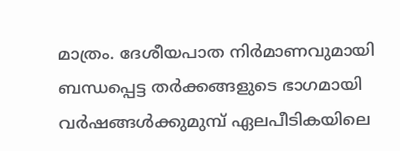മാത്രം. ദേശീയപാത നിർമാണവുമായി ബന്ധപ്പെട്ട തർക്കങ്ങളുടെ ഭാഗമായി വർഷങ്ങൾക്കുമുമ്പ് ഏലപീടികയിലെ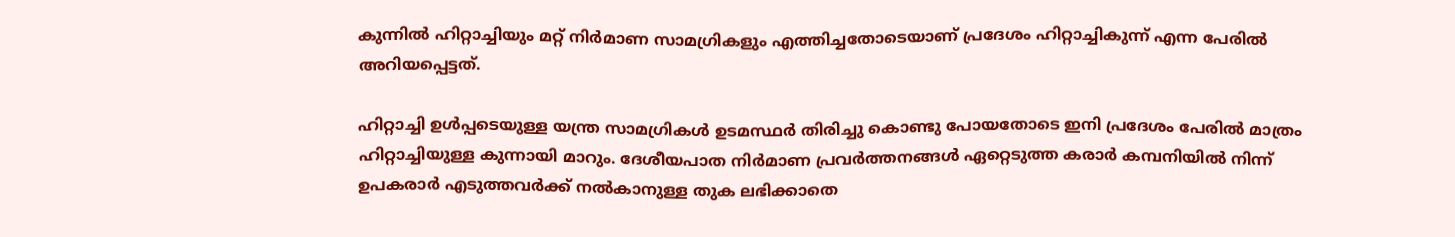കുന്നിൽ ഹിറ്റാച്ചിയും മറ്റ് നിർമാണ സാമഗ്രികളും എത്തിച്ചതോടെയാണ് പ്രദേശം ഹിറ്റാച്ചികുന്ന് എന്ന പേരിൽ അറിയപ്പെട്ടത്.

ഹിറ്റാച്ചി ഉൾപ്പടെയുള്ള യന്ത്ര സാമഗ്രികൾ ഉടമസ്ഥർ തിരിച്ചു കൊണ്ടു പോയതോടെ ഇനി പ്രദേശം പേരിൽ മാത്രം ഹിറ്റാച്ചിയുള്ള കുന്നായി മാറും. ദേശീയപാത നിർമാണ പ്രവർത്തനങ്ങൾ ഏറ്റെടുത്ത കരാർ കമ്പനിയിൽ നിന്ന് ഉപകരാർ എടുത്തവർക്ക് നൽകാനുള്ള തുക ലഭിക്കാതെ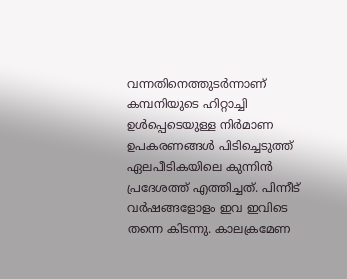വന്നതിനെത്തുടർന്നാണ് കമ്പനിയുടെ ഹിറ്റാച്ചി ഉൾപ്പെടെയുള്ള നിർമാണ ഉപകരണങ്ങൾ പിടിച്ചെടുത്ത് ഏലപീടികയിലെ കുന്നിൻ പ്രദേശത്ത് എത്തിച്ചത്. പിന്നീട് വർഷങ്ങളോളം ഇവ ഇവിടെ തന്നെ കിടന്നു. കാലക്രമേണ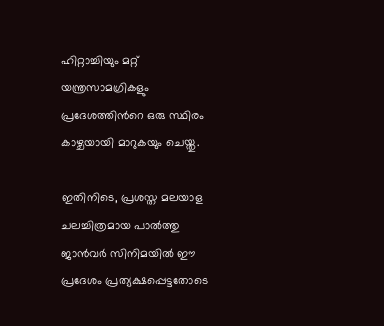ഹിറ്റാച്ചിയും മറ്റ് യന്ത്രസാമഗ്രികളും പ്രദേശത്തിന്‍റെ ഒരു സ്ഥിരം കാഴ്ചയായി മാറുകയും ചെയ്തു.

ഇതിനിടെ, പ്രശസ്ത മലയാള ചലച്ചിത്രമായ പാൽത്തു ജാൻവർ സിനിമയിൽ ഈ പ്രദേശം പ്രത്യക്ഷപ്പെട്ടതോടെ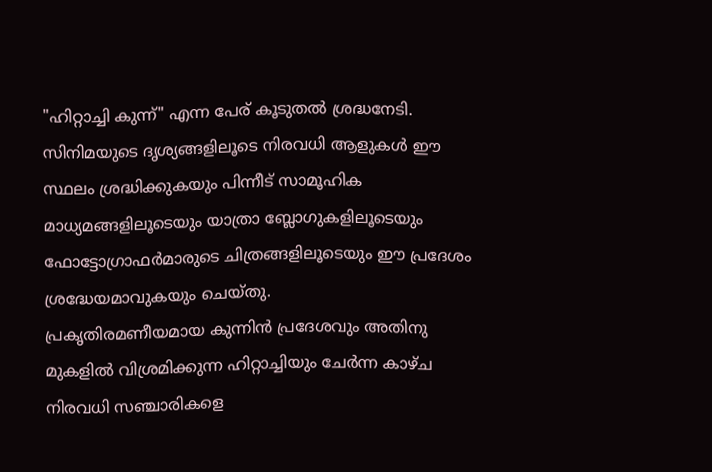"ഹിറ്റാച്ചി കുന്ന്" എന്ന പേര് കൂടുതൽ ശ്രദ്ധനേടി. സിനിമയുടെ ദൃശ്യങ്ങളിലൂടെ നിരവധി ആളുകൾ ഈ സ്ഥലം ശ്രദ്ധിക്കുകയും പിന്നീട് സാമൂഹിക മാധ്യമങ്ങളിലൂടെയും യാത്രാ ബ്ലോഗുകളിലൂടെയും ഫോട്ടോഗ്രാഫർമാരുടെ ചിത്രങ്ങളിലൂടെയും ഈ പ്രദേശം ശ്രദ്ധേയമാവുകയും ചെയ്തു.
പ്രകൃതിരമണീയമായ കുന്നിൻ പ്രദേശവും അതിനു മുകളിൽ വിശ്രമിക്കുന്ന ഹിറ്റാച്ചിയും ചേർന്ന കാഴ്ച നിരവധി സഞ്ചാരികളെ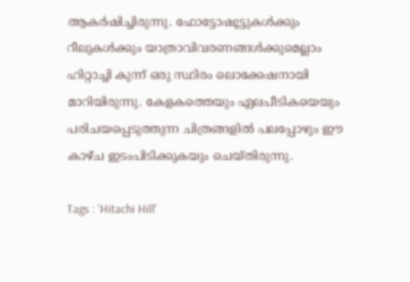ആകർഷിച്ചിരുന്നു. ഫോട്ടോഷൂട്ടുകൾക്കും റീലുകൾക്കും യാത്രാവിവരണങ്ങൾക്കുമെല്ലാം ഹിറ്റാച്ചി കുന്ന് ഒരു സ്ഥിരം ലൊക്കേഷനായി മാറിയിരുന്നു. കേളകത്തെയും ഏലപീടികയെയും പരിചയപ്പെടുത്തുന്ന ചിത്രങ്ങളിൽ പലപ്പോഴും ഈ കാഴ്ച ഇടംപിടിക്കുകയും ചെയ്തിരുന്നു.

Tags : 'Hitachi Hill'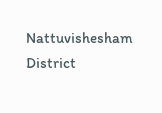Nattuvishesham District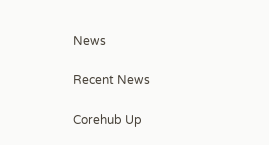News

Recent News

Corehub Up